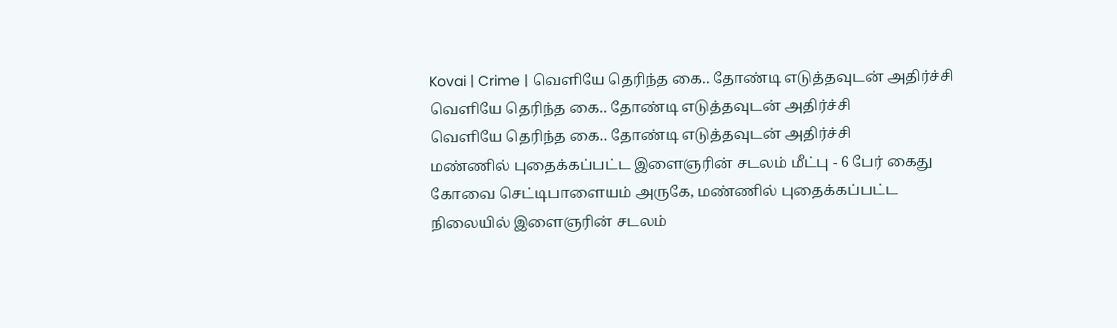Kovai | Crime | வெளியே தெரிந்த கை.. தோண்டி எடுத்தவுடன் அதிர்ச்சி
வெளியே தெரிந்த கை.. தோண்டி எடுத்தவுடன் அதிர்ச்சி
வெளியே தெரிந்த கை.. தோண்டி எடுத்தவுடன் அதிர்ச்சி
மண்ணில் புதைக்கப்பட்ட இளைஞரின் சடலம் மீட்பு - 6 பேர் கைது கோவை செட்டிபாளையம் அருகே, மண்ணில் புதைக்கப்பட்ட நிலையில் இளைஞரின் சடலம்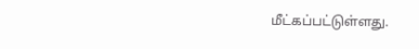மீட்கப்பட்டுள்ளது.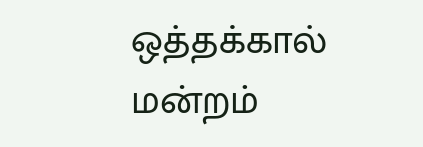ஒத்தக்கால் மன்றம்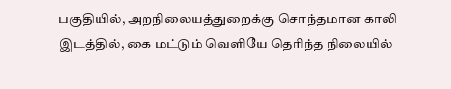பகுதியில், அறநிலையத்துறைக்கு சொந்தமான காலி இடத்தில், கை மட்டும் வெளியே தெரிந்த நிலையில்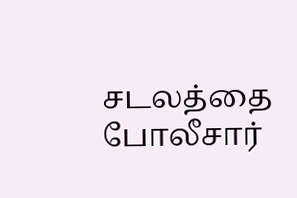சடலத்தை போலீசார்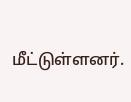மீட்டுள்ளனர்.